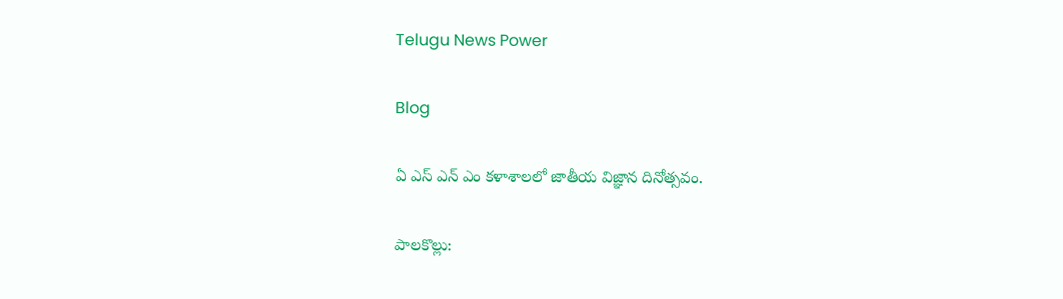Telugu News Power

Blog

ఏ ఎస్ ఎన్ ఎం కళాశాలలో జాతీయ విజ్ఞాన దినోత్సవం.

పాలకొల్లు: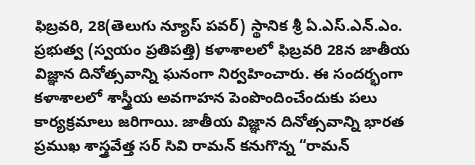ఫిబ్రవరి, 28(తెలుగు న్యూస్ పవర్) స్థానిక శ్రీ ఏ.ఎస్‌.ఎన్‌.ఎం. ప్రభుత్వ (స్వయం ప్రతిపత్తి) కళాశాలలో ఫిబ్రవరి 28న జాతీయ విజ్ఞాన దినోత్సవాన్ని ఘనంగా నిర్వహించారు. ఈ సందర్భంగా కళాశాలలో శాస్త్రీయ అవగాహన పెంపొందించేందుకు పలు కార్యక్రమాలు జరిగాయి. జాతీయ విజ్ఞాన దినోత్సవాన్ని భారత ప్రముఖ శాస్త్రవేత్త సర్ సివి రామన్ కనుగొన్న “రామన్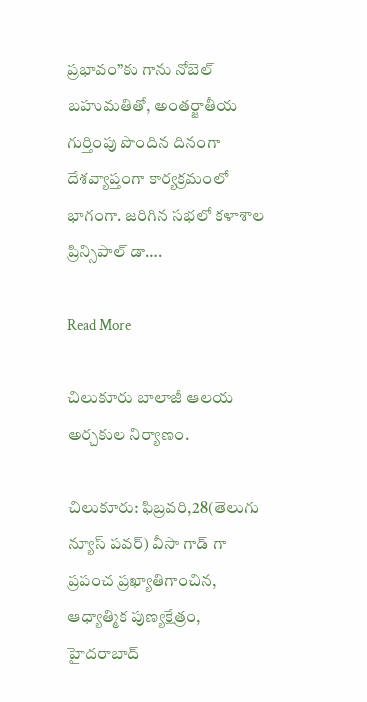ప్రభావం”కు గాను నోబెల్ బహుమతితో, అంతర్జాతీయ గుర్తింపు పొందిన దినంగా దేశవ్యాప్తంగా కార్యక్రమంలో భాగంగా. జరిగిన సభలో కళాశాల ప్రిన్సిపాల్ డా….

Read More

చిలుకూరు బాలాజీ ఆలయ అర్చకుల నిర్యాణం.

చిలుకూరు: ఫిబ్రవరి,28(తెలుగు న్యూస్ పవర్) వీసా గాడ్ గా ప్రపంచ ప్రఖ్యాతిగాంచిన, ఆధ్యాత్మిక పుణ్యక్షేత్రం, హైదరాబాద్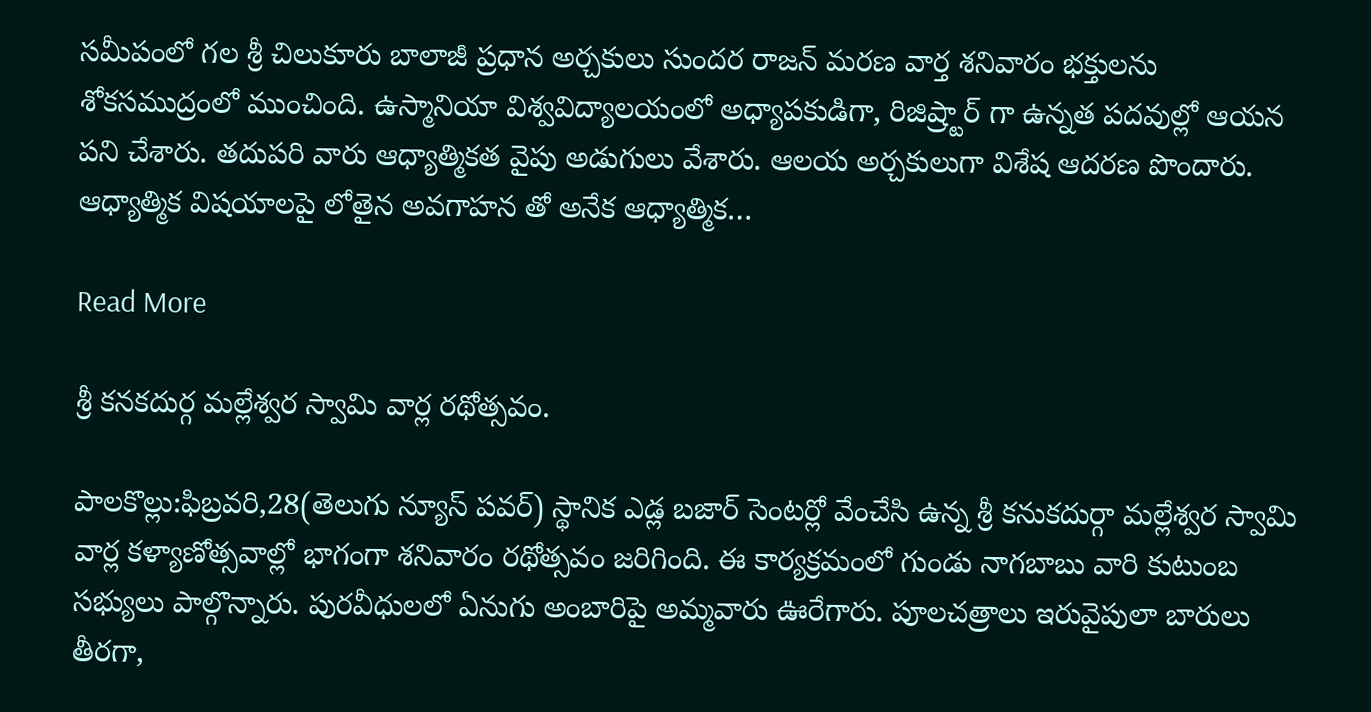సమీపంలో గల శ్రీ చిలుకూరు బాలాజీ ప్రధాన అర్చకులు సుందర రాజన్ మరణ వార్త శనివారం భక్తులను శోకసముద్రంలో ముంచింది. ఉస్మానియా విశ్వవిద్యాలయంలో అధ్యాపకుడిగా, రిజిష్ర్టార్ గా ఉన్నత పదవుల్లో ఆయన పని చేశారు. తదుపరి వారు ఆధ్యాత్మికత వైపు అడుగులు వేశారు. ఆలయ అర్చకులుగా విశేష ఆదరణ పొందారు. ఆధ్యాత్మిక విషయాలపై లోతైన అవగాహన తో అనేక ఆధ్యాత్మిక…

Read More

శ్రీ కనకదుర్గ మల్లేశ్వర స్వామి వార్ల రథోత్సవం.

పాలకొల్లు:ఫిబ్రవరి,28(తెలుగు న్యూస్ పవర్) స్థానిక ఎడ్ల బజార్ సెంటర్లో వేంచేసి ఉన్న శ్రీ కనుకదుర్గా మల్లేశ్వర స్వామి వార్ల కళ్యాణోత్సవాల్లో భాగంగా శనివారం రథోత్సవం జరిగింది. ఈ కార్యక్రమంలో గుండు నాగబాబు వారి కుటుంబ సభ్యులు పాల్గొన్నారు. పురవీధులలో ఏనుగు అంబారిపై అమ్మవారు ఊరేగారు. పూలచత్రాలు ఇరువైపులా బారులు తీరగా,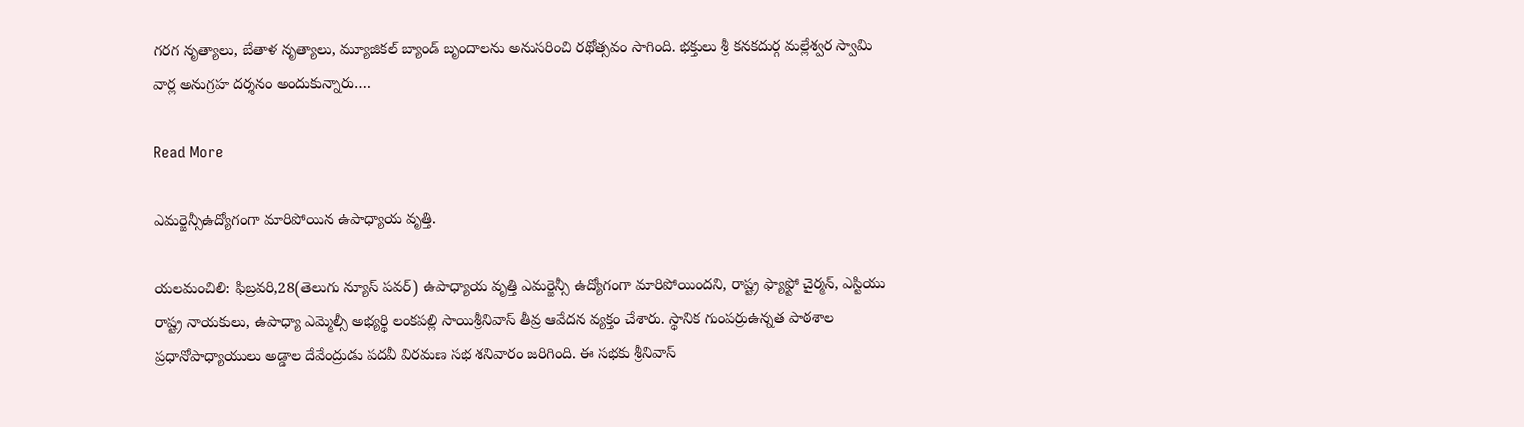గరగ నృత్యాలు, బేతాళ నృత్యాలు, మ్యూజికల్ బ్యాండ్ బృందాలను అనుసరించి రథోత్సవం సాగింది. భక్తులు శ్రీ కనకదుర్గ మల్లేశ్వర స్వామి వార్ల అనుగ్రహ దర్శనం అందుకున్నారు….

Read More

ఎమర్జెన్సీఉద్యోగంగా మారిపోయిన ఉపాధ్యాయ వృత్తి.

యలమంచిలి: ఫిబ్రవరి,28(తెలుగు న్యూస్ పవర్) ఉపాధ్యాయ వృత్తి ఎమర్జెన్సీ ఉద్యోగంగా మారిపోయిందని, రాష్ట్ర ఫ్యాఫ్టో చైర్మన్, ఎస్టియు రాష్ట్ర నాయకులు, ఉపాధ్యా ఎమ్మెల్సీ అభ్యర్థి లంకపల్లి సాయిశ్రీనివాస్ తీవ్ర ఆవేదన వ్యక్తం చేశారు. స్థానిక గుంపర్రుఉన్నత పాఠశాల ప్రధానోపాధ్యాయులు అడ్డాల దేవేంద్రుడు పదవీ విరమణ సభ శనివారం జరిగింది. ఈ సభకు శ్రీనివాస్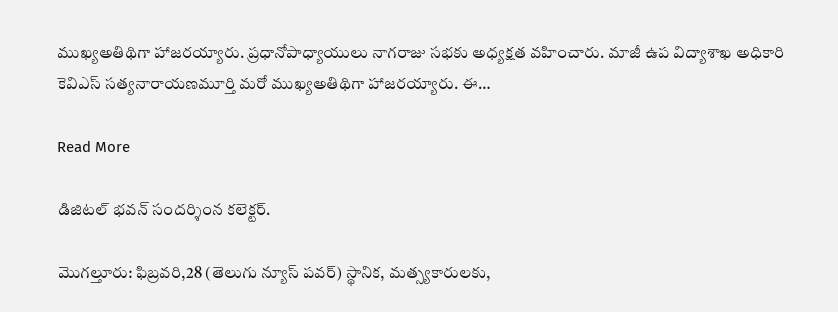ముఖ్యఅతిథిగా హాజరయ్యారు. ప్రధానోపాధ్యాయులు నాగరాజు సభకు అధ్యక్షత వహించారు. మాజీ ఉప విద్యాశాఖ అధికారి కెవిఎస్ సత్యనారాయణమూర్తి మరో ముఖ్యఅతిథిగా హాజరయ్యారు. ఈ…

Read More

డిజిటల్ భవన్ సందర్శింన కలెక్టర్.

మొగల్తూరు: ఫిబ్రవరి,28 (తెలుగు న్యూస్ పవర్) స్థానిక, మత్స్యకారులకు,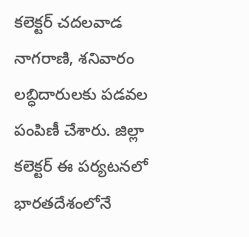కలెక్టర్ చదలవాడ నాగరాణి, శనివారం లబ్ధిదారులకు పడవల పంపిణీ చేశారు. జిల్లా కలెక్టర్ ఈ పర్యటనలో భారతదేశంలోనే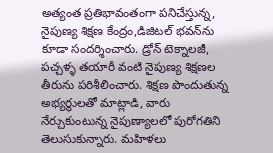అత్యంత ప్రతిభావంతంగా పనిచేస్తున్న, నైపుణ్య శిక్షణ కేంద్రం,డిజిటల్ భవన్‌ను కూడా సందర్శించారు. డ్రోన్ టెక్నాలజీ, పచ్చళ్ళ తయారీ వంటి నైపుణ్య శిక్షణల తీరును పరిశీలించారు. శిక్షణ పొందుతున్న అభ్యర్థులతో మాట్లాడి, వారు నేర్చుకుంటున్న నైపుణ్యాలలో పురోగతిని తెలుసుకున్నారు. మహిళలు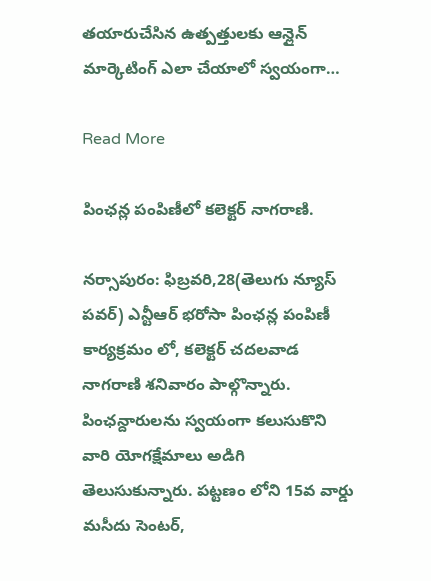తయారుచేసిన ఉత్పత్తులకు ఆన్లైన్ మార్కెటింగ్ ఎలా చేయాలో స్వయంగా…

Read More

పింఛన్ల పంపిణీలో కలెక్టర్ నాగరాణి.

నర్సాపురం: ఫిబ్రవరి,28(తెలుగు న్యూస్ పవర్) ఎన్టీఆర్ భరోసా పింఛన్ల పంపిణీ కార్యక్రమం లో, కలెక్టర్ చదలవాడ నాగరాణి శనివారం పాల్గొన్నారు. పింఛన్దారులను స్వయంగా కలుసుకొని వారి యోగక్షేమాలు అడిగి తెలుసుకున్నారు. పట్టణం లోని 15వ వార్డు మసీదు సెంటర్,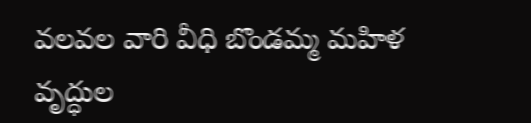వలవల వారి వీధి బొండమ్మ మహిళ వృద్ధుల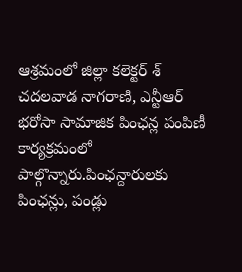ఆశ్రమంలో జిల్లా కలెక్టర్ శ్ చదలవాడ నాగరాణి, ఎన్టీఆర్ భరోసా సామాజిక పింఛన్ల పంపిణీ కార్యక్రమంలో పాల్గొన్నారు.పింఛన్దారులకు పింఛన్లు, పండ్లు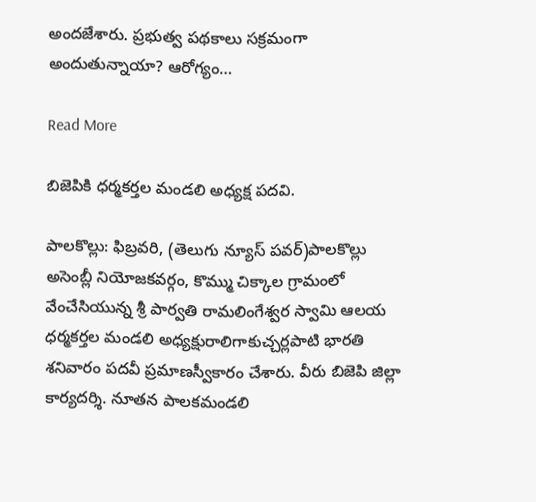అందజేశారు. ప్రభుత్వ పథకాలు సక్రమంగా అందుతున్నాయా? ఆరోగ్యం…

Read More

బిజెపికి ధర్మకర్తల మండలి అధ్యక్ష పదవి.

పాలకొల్లు: ఫిబ్రవరి, (తెలుగు న్యూస్ పవర్)పాలకొల్లు అసెంబ్లీ నియోజకవర్గం, కొమ్ము చిక్కాల గ్రామంలో వేంచేసియున్న శ్రీ పార్వతి రామలింగేశ్వర స్వామి ఆలయ ధర్మకర్తల మండలి అధ్యక్షురాలిగాకుచ్చర్లపాటి భారతి శనివారం పదవీ ప్రమాణస్వీకారం చేశారు. వీరు బిజెపి జిల్లా కార్యదర్శి. నూతన పాలకమండలి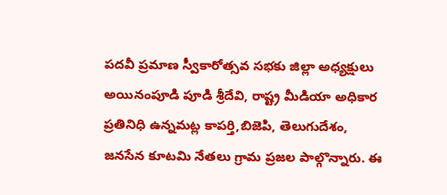పదవీ ప్రమాణ స్వీకారోత్సవ సభకు జిల్లా అధ్యక్షులు అయినంపూడి పూడి శ్రీదేవి, రాష్ట్ర మీడియా అధికార ప్రతినిధి ఉన్నమట్ల కాపర్తి,బిజెపి, తెలుగుదేశం, జనసేన కూటమి నేతలు గ్రామ ప్రజల పాల్గొన్నారు. ఈ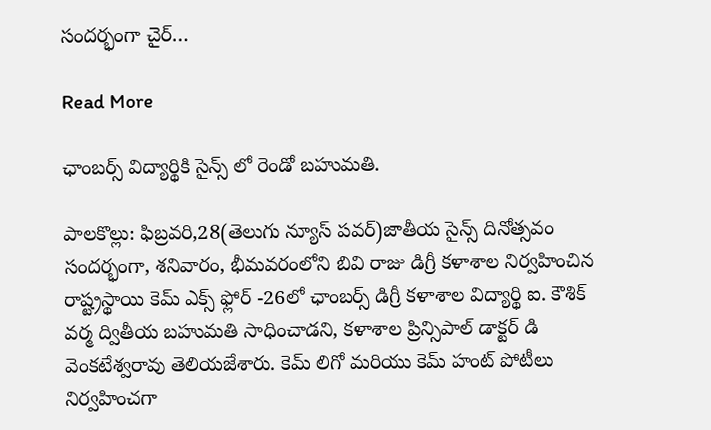సందర్భంగా చైర్…

Read More

ఛాంబర్స్ విద్యార్థికి సైన్స్ లో రెండో బహుమతి.

పాలకొల్లు: ఫిబ్రవరి,28(తెలుగు న్యూస్ పవర్)జాతీయ సైన్స్ దినోత్సవం సందర్భంగా, శనివారం, భీమవరంలోని బివి రాజు డిగ్రీ కళాశాల నిర్వహించిన రాష్ట్రస్థాయి కెమ్ ఎక్స్ ఫ్లోర్ -26లో ఛాంబర్స్ డిగ్రీ కళాశాల విద్యార్థి ఐ. కౌశిక్ వర్మ ద్వితీయ బహుమతి సాధించాడని, కళాశాల ప్రిన్సిపాల్ డాక్టర్ డి వెంకటేశ్వరావు తెలియజేశారు. కెమ్ లిగో మరియు కెమ్ హంట్ పోటీలు నిర్వహించగా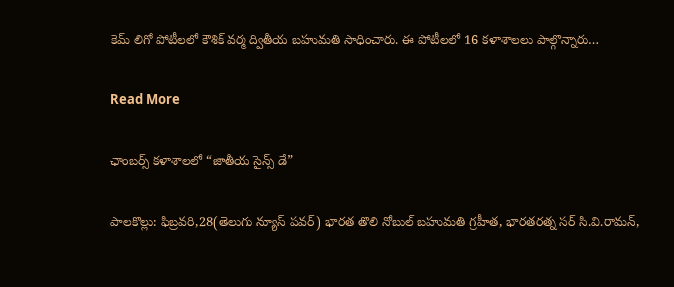కెమ్ లిగో పోటీలలో కౌశిక్ వర్మ ద్వితీయ బహుమతి సాధించారు. ఈ పోటీలలో 16 కళాశాలలు పాల్గొన్నారు…

Read More

ఛాంబర్స్ కళాశాలలో “జాతీయ సైన్స్ డే”

పాలకొల్లు: ఫిబ్రవరి,28(తెలుగు న్యూస్ పవర్) భారత తొలి నోబుల్ బహుమతి గ్రహీత, భారతరత్న సర్ సి.వి.రామన్,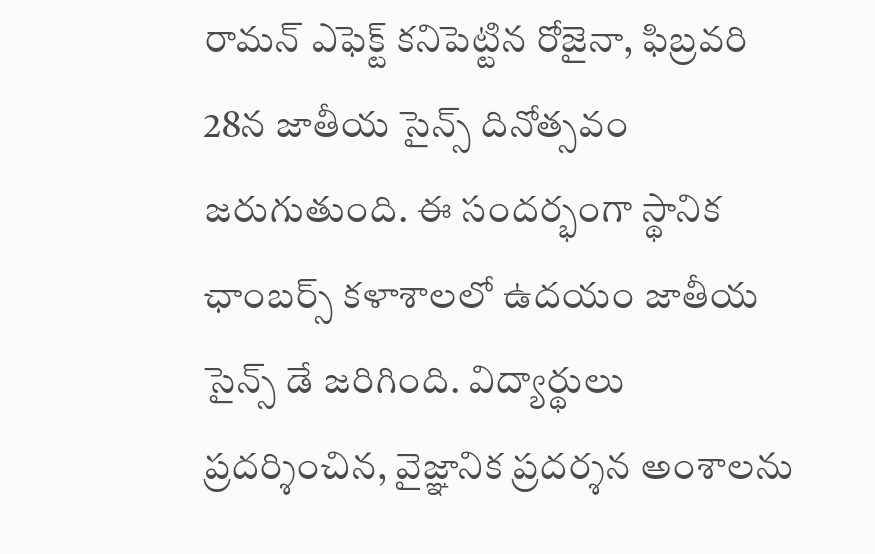రామన్ ఎఫెక్ట్ కనిపెట్టిన రోజైనా, ఫిబ్రవరి 28న జాతీయ సైన్స్ దినోత్సవం జరుగుతుంది. ఈ సందర్భంగా స్థానిక ఛాంబర్స్ కళాశాలలో ఉదయం జాతీయ సైన్స్ డే జరిగింది. విద్యార్థులు ప్రదర్శించిన, వైజ్ఞానిక ప్రదర్శన అంశాలను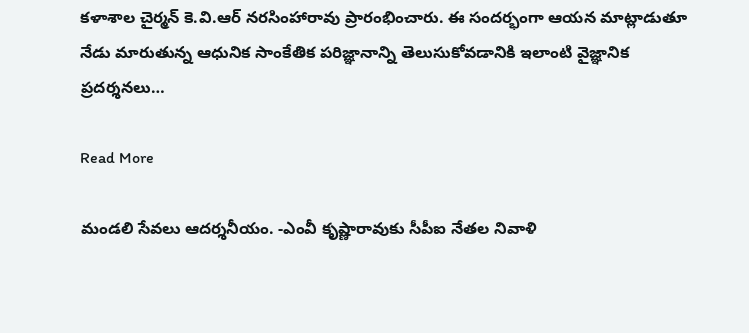కళాశాల చైర్మన్ కె.వి.ఆర్ నరసింహారావు ప్రారంభించారు. ఈ సందర్భంగా ఆయన మాట్లాడుతూ నేడు మారుతున్న ఆధునిక సాంకేతిక పరిజ్ఞానాన్ని తెలుసుకోవడానికి ఇలాంటి వైజ్ఞానిక ప్రదర్శనలు…

Read More

మండలి సేవలు ఆదర్శనీయం. -ఎంవీ కృష్ణారావుకు సీపీఐ నేతల నివాళి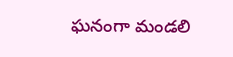ఘనంగా మండలి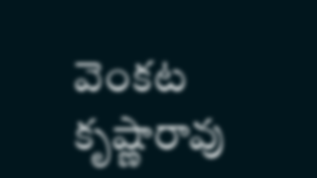వెంకట కృష్ణారావు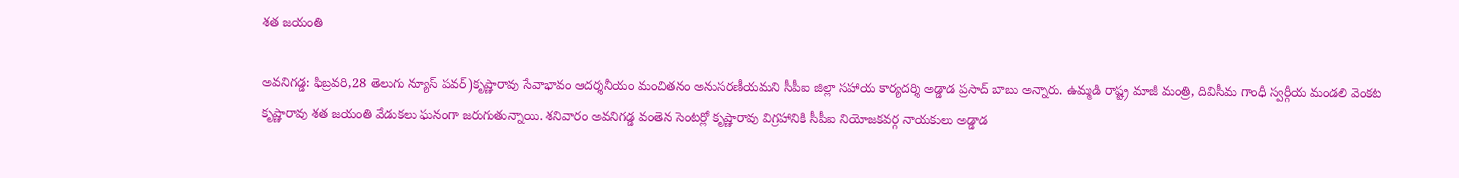శత జయంతి

అవనిగడ్డ: ఫిబ్రవరి,28 తెలుగు న్యూస్ పవర్)కృష్ణారావు సేవాభావం ఆదర్శనీయం మంచితనం అనుసరణీయమని సీపీఐ జిల్లా సహాయ కార్యదర్శి అడ్డాడ ప్రసాద్ బాబు అన్నారు. ఉమ్మడి రాష్ట్ర మాజీ మంత్రి, దివిసీమ గాంధీ స్వర్గీయ మండలి వెంకట కృష్ణారావు శత జయంతి వేడుకలు ఘనంగా జరుగుతున్నాయి. శనివారం అవనిగడ్డ వంతెన సెంటర్లో కృష్ణారావు విగ్రహానికి సీపీఐ నియోజకవర్గ నాయకులు అడ్డాడ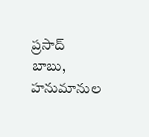ప్రసాద్ బాబు, హనుమానుల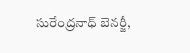సురేంద్రనాధ్ బెనర్జీ,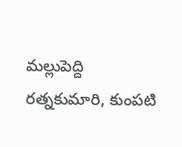మల్లుపెద్ది రత్నకుమారి, కుంపటి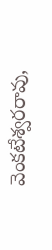వెంకటేశ్వరరావు,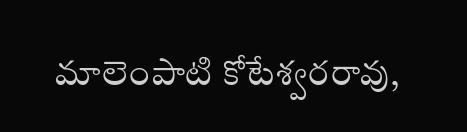మాలెంపాటి కోటేశ్వరరావు,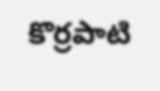కొర్రపాటి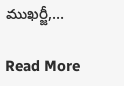ముఖర్జీ,…

Read More